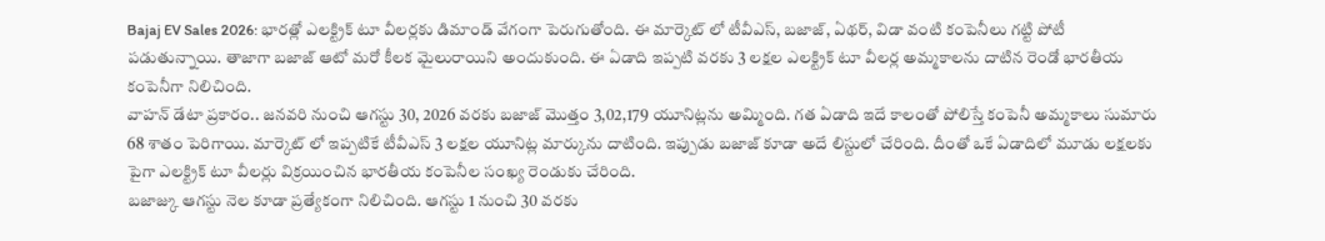Bajaj EV Sales 2026: భారత్లో ఎలక్ట్రిక్ టూ వీలర్లకు డిమాండ్ వేగంగా పెరుగుతోంది. ఈ మార్కెట్ లో టీవీఎస్, బజాజ్, ఏథర్, విడా వంటి కంపెనీలు గట్టి పోటీ పడుతున్నాయి. తాజాగా బజాజ్ ఆటో మరో కీలక మైలురాయిని అందుకుంది. ఈ ఏడాది ఇప్పటి వరకు 3 లక్షల ఎలక్ట్రిక్ టూ వీలర్ల అమ్మకాలను దాటిన రెండో భారతీయ కంపెనీగా నిలిచింది.
వాహన్ డేటా ప్రకారం.. జనవరి నుంచి ఆగస్టు 30, 2026 వరకు బజాజ్ మొత్తం 3,02,179 యూనిట్లను అమ్మింది. గత ఏడాది ఇదే కాలంతో పోలిస్తే కంపెనీ అమ్మకాలు సుమారు 68 శాతం పెరిగాయి. మార్కెట్ లో ఇప్పటికే టీవీఎస్ 3 లక్షల యూనిట్ల మార్కును దాటింది. ఇప్పుడు బజాజ్ కూడా అదే లిస్టులో చేరింది. దీంతో ఒకే ఏడాదిలో మూడు లక్షలకు పైగా ఎలక్ట్రిక్ టూ వీలర్లు విక్రయించిన భారతీయ కంపెనీల సంఖ్య రెండుకు చేరింది.
బజాజ్కు ఆగస్టు నెల కూడా ప్రత్యేకంగా నిలిచింది. ఆగస్టు 1 నుంచి 30 వరకు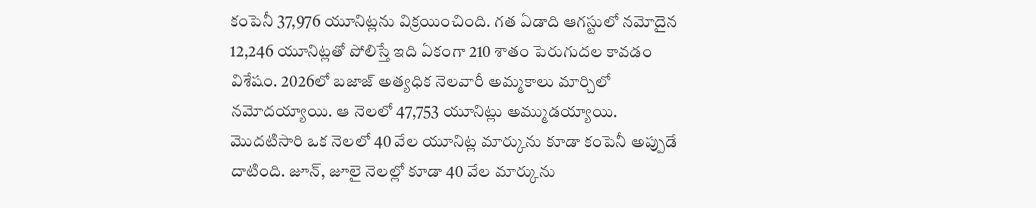కంపెనీ 37,976 యూనిట్లను విక్రయించింది. గత ఏడాది ఆగస్టులో నమోదైన 12,246 యూనిట్లతో పోలిస్తే ఇది ఏకంగా 210 శాతం పెరుగుదల కావడం విశేషం. 2026లో బజాజ్ అత్యధిక నెలవారీ అమ్మకాలు మార్చిలో నమోదయ్యాయి. ఆ నెలలో 47,753 యూనిట్లు అమ్ముడయ్యాయి. మొదటిసారి ఒక నెలలో 40 వేల యూనిట్ల మార్కును కూడా కంపెనీ అప్పుడే దాటింది. జూన్, జూలై నెలల్లో కూడా 40 వేల మార్కును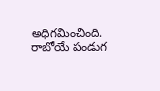అధిగమించింది.
రాబోయే పండుగ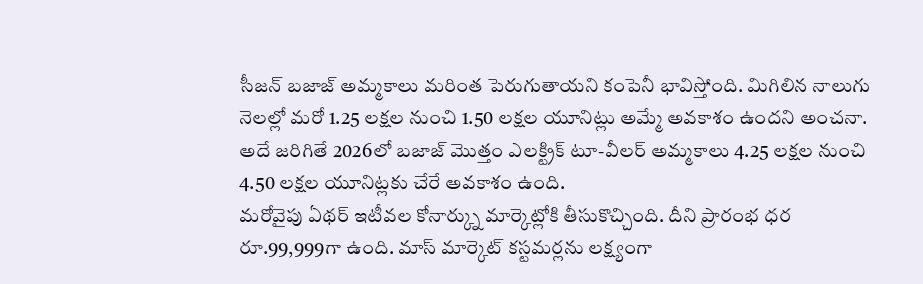సీజన్ బజాజ్ అమ్మకాలు మరింత పెరుగుతాయని కంపెనీ భావిస్తోంది. మిగిలిన నాలుగు నెలల్లో మరో 1.25 లక్షల నుంచి 1.50 లక్షల యూనిట్లు అమ్మే అవకాశం ఉందని అంచనా. అదే జరిగితే 2026లో బజాజ్ మొత్తం ఎలక్ట్రిక్ టూ-వీలర్ అమ్మకాలు 4.25 లక్షల నుంచి 4.50 లక్షల యూనిట్లకు చేరే అవకాశం ఉంది.
మరోవైపు ఏథర్ ఇటీవల కోనార్క్ను మార్కెట్లోకి తీసుకొచ్చింది. దీని ప్రారంభ ధర రూ.99,999గా ఉంది. మాస్ మార్కెట్ కస్టమర్లను లక్ష్యంగా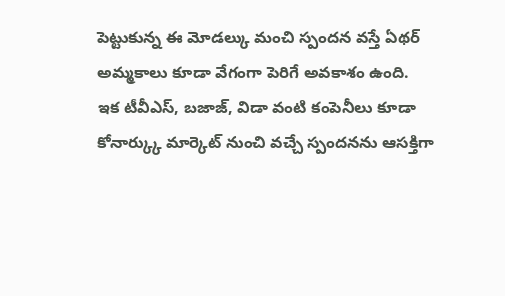పెట్టుకున్న ఈ మోడల్కు మంచి స్పందన వస్తే ఏథర్ అమ్మకాలు కూడా వేగంగా పెరిగే అవకాశం ఉంది.
ఇక టీవీఎస్, బజాజ్, విడా వంటి కంపెనీలు కూడా కోనార్క్కు మార్కెట్ నుంచి వచ్చే స్పందనను ఆసక్తిగా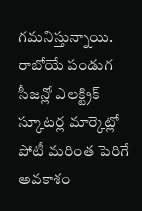గమనిస్తున్నాయి. రాబోయే పండుగ సీజన్లో ఎలక్ట్రిక్ స్కూటర్ల మార్కెట్లో పోటీ మరింత పెరిగే అవకాశం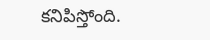కనిపిస్తోంది.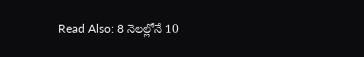Read Also: 8 నెలల్లోనే 10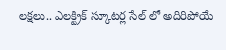లక్షలు.. ఎలక్ట్రిక్ స్కూటర్ల సేల్ లో అదిరిపోయే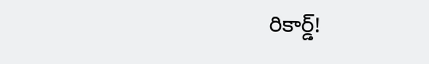రికార్డ్!